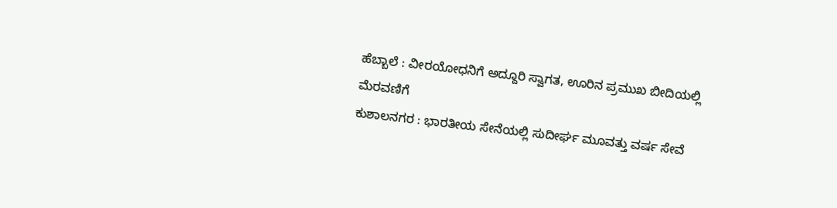ಹೆಬ್ಬಾಲೆ : ವೀರಯೋಧನಿಗೆ ಅದ್ದೂರಿ ಸ್ವಾಗತ, ಊರಿನ ಪ್ರಮುಖ ಬೀದಿಯಲ್ಲಿ ಮೆರವಣಿಗೆ
ಕುಶಾಲನಗರ : ಭಾರತೀಯ ಸೇನೆಯಲ್ಲಿ ಸುದೀರ್ಘ ಮೂವತ್ತು ವರ್ಷ ಸೇವೆ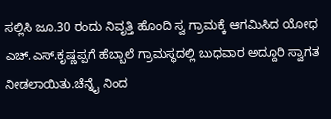ಸಲ್ಲಿಸಿ ಜೂ.30 ರಂದು ನಿವೃತ್ತಿ ಹೊಂದಿ ಸ್ವ ಗ್ರಾಮಕ್ಕೆ ಆಗಮಿಸಿದ ಯೋಧ ಎಚ್.ಎಸ್.ಕೃಷ್ಣಪ್ಪಗೆ ಹೆಬ್ಬಾಲೆ ಗ್ರಾಮಸ್ಥದಲ್ಲಿ ಬುಧವಾರ ಅದ್ದೂರಿ ಸ್ವಾಗತ ನೀಡಲಾಯಿತು.ಚೆನ್ನೈ ನಿಂದ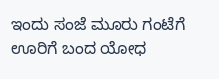ಇಂದು ಸಂಜೆ ಮೂರು ಗಂಟೆಗೆ ಊರಿಗೆ ಬಂದ ಯೋಧ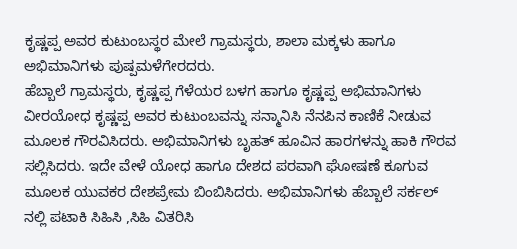ಕೃಷ್ಣಪ್ಪ ಅವರ ಕುಟುಂಬಸ್ಥರ ಮೇಲೆ ಗ್ರಾಮಸ್ಥರು, ಶಾಲಾ ಮಕ್ಕಳು ಹಾಗೂ ಅಭಿಮಾನಿಗಳು ಪುಷ್ಪಮಳೆಗೇರದರು.
ಹೆಬ್ಬಾಲೆ ಗ್ರಾಮಸ್ಥರು, ಕೃಷ್ಣಪ್ಪ ಗೆಳೆಯರ ಬಳಗ ಹಾಗೂ ಕೃಷ್ಣಪ್ಪ ಅಭಿಮಾನಿಗಳು ವೀರಯೋಧ ಕೃಷ್ಣಪ್ಪ ಅವರ ಕುಟುಂಬವನ್ನು ಸನ್ಮಾನಿಸಿ ನೆನಪಿನ ಕಾಣಿಕೆ ನೀಡುವ ಮೂಲಕ ಗೌರವಿಸಿದರು. ಅಭಿಮಾನಿಗಳು ಬೃಹತ್ ಹೂವಿನ ಹಾರಗಳನ್ನು ಹಾಕಿ ಗೌರವ ಸಲ್ಲಿಸಿದರು. ಇದೇ ವೇಳೆ ಯೋಧ ಹಾಗೂ ದೇಶದ ಪರವಾಗಿ ಘೋಷಣೆ ಕೂಗುವ ಮೂಲಕ ಯುವಕರ ದೇಶಪ್ರೇಮ ಬಿಂಬಿಸಿದರು. ಅಭಿಮಾನಿಗಳು ಹೆಬ್ಬಾಲೆ ಸರ್ಕಲ್ ನಲ್ಲಿ ಪಟಾಕಿ ಸಿಹಿಸಿ ,ಸಿಹಿ ವಿತರಿಸಿ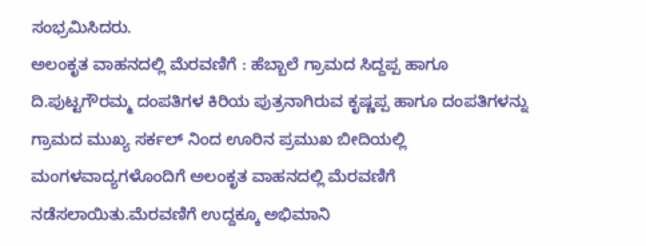ಸಂಭ್ರಮಿಸಿದರು.
ಅಲಂಕೃತ ವಾಹನದಲ್ಲಿ ಮೆರವಣಿಗೆ : ಹೆಬ್ಬಾಲೆ ಗ್ರಾಮದ ಸಿದ್ದಪ್ಪ ಹಾಗೂ ದಿ.ಪುಟ್ಟಗೌರಮ್ಮ ದಂಪತಿಗಳ ಕಿರಿಯ ಪುತ್ರನಾಗಿರುವ ಕೃಷ್ಣಪ್ಪ ಹಾಗೂ ದಂಪತಿಗಳನ್ನು ಗ್ರಾಮದ ಮುಖ್ಯ ಸರ್ಕಲ್ ನಿಂದ ಊರಿನ ಪ್ರಮುಖ ಬೀದಿಯಲ್ಲಿ ಮಂಗಳವಾದ್ಯಗಳೊಂದಿಗೆ ಅಲಂಕೃತ ವಾಹನದಲ್ಲಿ ಮೆರವಣಿಗೆ ನಡೆಸಲಾಯಿತು.ಮೆರವಣಿಗೆ ಉದ್ದಕ್ಕೂ ಅಭಿಮಾನಿ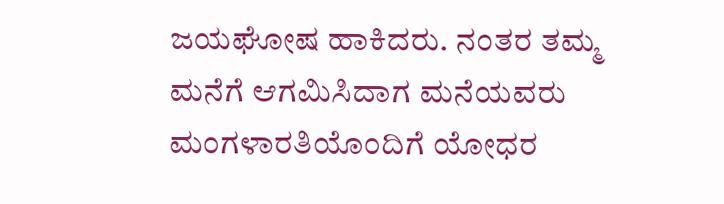ಜಯಘೋಷ ಹಾಕಿದರು. ನಂತರ ತಮ್ಮ ಮನೆಗೆ ಆಗಮಿಸಿದಾಗ ಮನೆಯವರು ಮಂಗಳಾರತಿಯೊಂದಿಗೆ ಯೋಧರ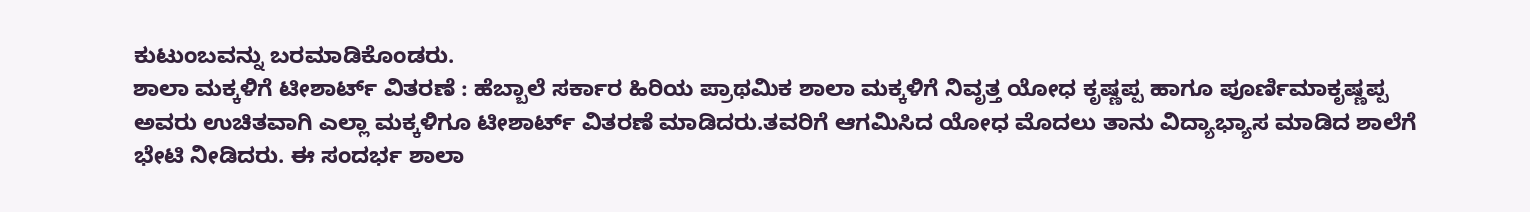ಕುಟುಂಬವನ್ನು ಬರಮಾಡಿಕೊಂಡರು.
ಶಾಲಾ ಮಕ್ಕಳಿಗೆ ಟೀಶಾರ್ಟ್ ವಿತರಣೆ : ಹೆಬ್ಬಾಲೆ ಸರ್ಕಾರ ಹಿರಿಯ ಪ್ರಾಥಮಿಕ ಶಾಲಾ ಮಕ್ಕಳಿಗೆ ನಿವೃತ್ತ ಯೋಧ ಕೃಷ್ಣಪ್ಪ ಹಾಗೂ ಪೂರ್ಣಿಮಾಕೃಷ್ಣಪ್ಪ ಅವರು ಉಚಿತವಾಗಿ ಎಲ್ಲಾ ಮಕ್ಕಳಿಗೂ ಟೀಶಾರ್ಟ್ ವಿತರಣೆ ಮಾಡಿದರು.ತವರಿಗೆ ಆಗಮಿಸಿದ ಯೋಧ ಮೊದಲು ತಾನು ವಿದ್ಯಾಭ್ಯಾಸ ಮಾಡಿದ ಶಾಲೆಗೆ ಭೇಟಿ ನೀಡಿದರು. ಈ ಸಂದರ್ಭ ಶಾಲಾ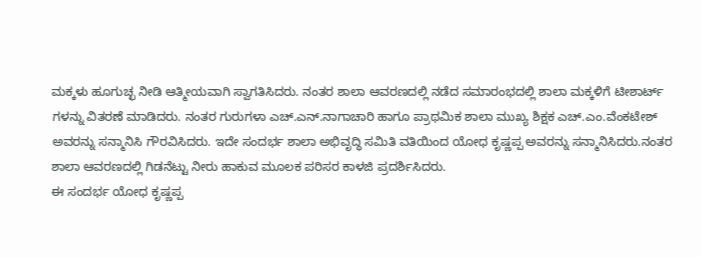ಮಕ್ಕಳು ಹೂಗುಚ್ಛ ನೀಡಿ ಆತ್ಮೀಯವಾಗಿ ಸ್ವಾಗತಿಸಿದರು. ನಂತರ ಶಾಲಾ ಆವರಣದಲ್ಲಿ ನಡೆದ ಸಮಾರಂಭದಲ್ಲಿ ಶಾಲಾ ಮಕ್ಕಳಿಗೆ ಟೀಶಾರ್ಟ್ ಗಳನ್ನು ವಿತರಣೆ ಮಾಡಿದರು. ನಂತರ ಗುರುಗಳಾ ಎಚ್.ಎನ್.ನಾಗಾಚಾರಿ ಹಾಗೂ ಪ್ರಾಥಮಿಕ ಶಾಲಾ ಮುಖ್ಯ ಶಿಕ್ಷಕ ಎಚ್.ಎಂ.ವೆಂಕಟೇಶ್ ಅವರನ್ನು ಸನ್ಮಾನಿಸಿ ಗೌರವಿಸಿದರು. ಇದೇ ಸಂದರ್ಭ ಶಾಲಾ ಅಭಿವೃದ್ಧಿ ಸಮಿತಿ ವತಿಯಿಂದ ಯೋಧ ಕೃಷ್ಣಪ್ಪ ಅವರನ್ನು ಸನ್ಮಾನಿಸಿದರು.ನಂತರ ಶಾಲಾ ಆವರಣದಲ್ಲಿ ಗಿಡನೆಟ್ಟು ನೀರು ಹಾಕುವ ಮೂಲಕ ಪರಿಸರ ಕಾಳಜಿ ಪ್ರದರ್ಶಿಸಿದರು.
ಈ ಸಂದರ್ಭ ಯೋಧ ಕೃಷ್ಣಪ್ಪ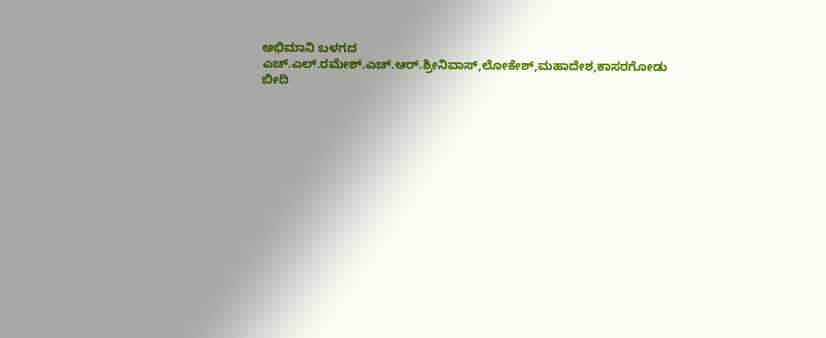ಅಭಿಮಾನಿ ಬಳಗದ ಎಚ್.ಎಲ್.ರಮೇಶ್.ಎಚ್.ಆರ್.ಶ್ರೀನಿವಾಸ್,ಲೋಕೇಶ್,ಮಹಾದೇಶ,ಕಾಸರಗೋಡು ಬೀದಿ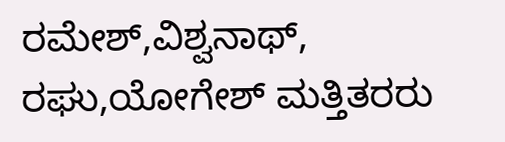ರಮೇಶ್,ವಿಶ್ವನಾಥ್, ರಘು,ಯೋಗೇಶ್ ಮತ್ತಿತರರು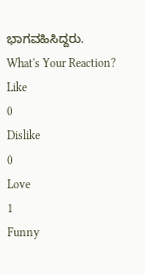ಭಾಗವಹಿಸಿದ್ದರು.
What's Your Reaction?
Like
0
Dislike
0
Love
1
Funny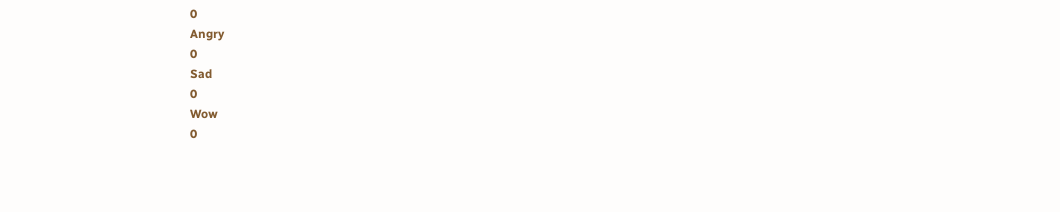0
Angry
0
Sad
0
Wow
0